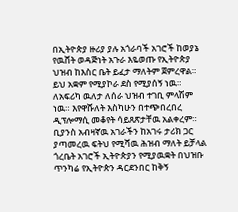በኢትዮጵያ ዙሪያ ያሉ አጎራባች አገሮች ከወያኔ የዉሸት ወዳጅነት አጉራ እዬወጡ የኢትዮጵያ ህዝብ ከእስር ቤት ይፈታ ማለትም ጀምረዋል። ይህ አቋም የሚያኮራ ደስ የሚያሰኝ ነዉ። ለአፍሪካ ዉለታ ለሰራ ህዝብ ተገቢ ምላሽም ነዉ። እየዋሹለት እስካሁን በተጭበረበረ ዲፕሎማሲ መቆየት ሳይጸጽታቸዉ አልቀረም። ቢያንስ አብዛኛዉ አገራችን ከአገሩ ታሪክ ጋር ያጣመረዉ ፍትህ የሚሻዉ ሕዝብ ማለት ይቻላል
ጎረቤት አገሮች ኢትዮጵያን የሚያዉቋት በህዝቡ ጥንካሬ የኢትዮጵን ዳርደንበር ከቅኝ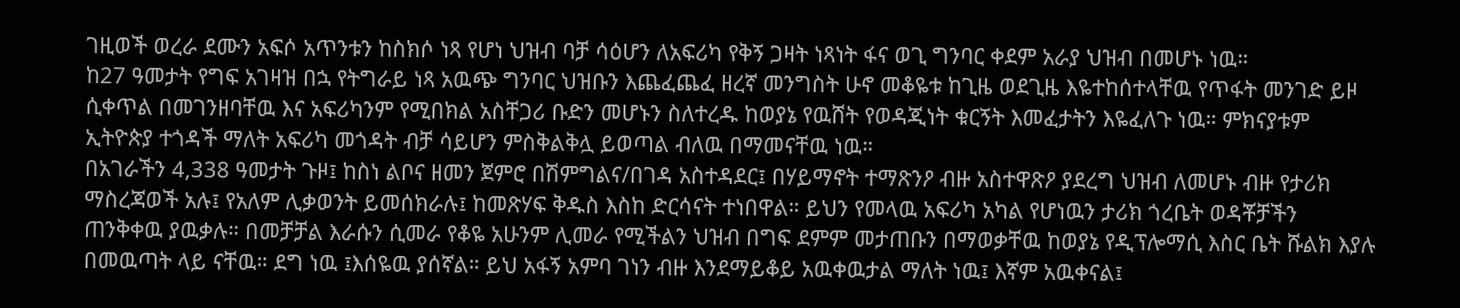ገዚወች ወረራ ደሙን አፍሶ አጥንቱን ከስክሶ ነጻ የሆነ ህዝብ ባቻ ሳዕሆን ለአፍሪካ የቅኝ ጋዛት ነጻነት ፋና ወጊ ግንባር ቀደም አራያ ህዝብ በመሆኑ ነዉ።
ከ27 ዓመታት የግፍ አገዛዝ በኋ የትግራይ ነጻ አዉጭ ግንባር ህዝቡን እጨፈጨፈ ዘረኛ መንግስት ሁኖ መቆዬቱ ከጊዜ ወደጊዜ እዬተከሰተላቸዉ የጥፋት መንገድ ይዞ ሲቀጥል በመገንዘባቸዉ እና አፍሪካንም የሚበክል አስቸጋሪ ቡድን መሆኑን ስለተረዱ ከወያኔ የዉሸት የወዳጂነት ቁርኝት እመፈታትን እዬፈለጉ ነዉ። ምክናያቱም ኢትዮጵያ ተጎዳች ማለት አፍሪካ መጎዳት ብቻ ሳይሆን ምስቅልቅሏ ይወጣል ብለዉ በማመናቸዉ ነዉ።
በአገራችን 4,338 ዓመታት ጉዞ፤ ከስነ ልቦና ዘመን ጀምሮ በሽምግልና/በገዳ አስተዳደር፤ በሃይማኖት ተማጽንዖ ብዙ አስተዋጽዖ ያደረግ ህዝብ ለመሆኑ ብዙ የታሪክ ማስረጃወች አሉ፤ የአለም ሊቃወንት ይመሰክራሉ፤ ከመጽሃፍ ቅዱስ እስከ ድርሳናት ተነበዋል። ይህን የመላዉ አፍሪካ አካል የሆነዉን ታሪክ ጎረቤት ወዳቾቻችን ጠንቅቀዉ ያዉቃሉ። በመቻቻል እራሱን ሲመራ የቆዬ አሁንም ሊመራ የሚችልን ህዝብ በግፍ ደምም መታጠቡን በማወቃቸዉ ከወያኔ የዲፕሎማሲ እስር ቤት ሹልክ እያሉ በመዉጣት ላይ ናቸዉ። ደግ ነዉ ፤እሰዬዉ ያሰኛል። ይህ አፋኝ አምባ ገነን ብዙ እንደማይቆይ አዉቀዉታል ማለት ነዉ፤ እኛም አዉቀናል፤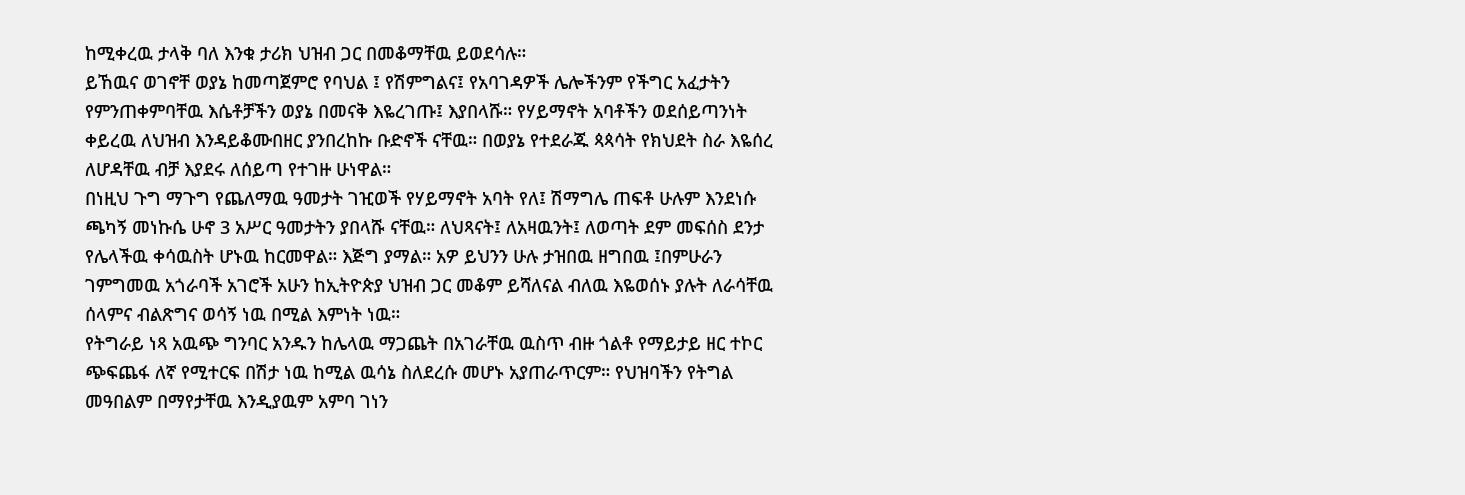ከሚቀረዉ ታላቅ ባለ እንቁ ታሪክ ህዝብ ጋር በመቆማቸዉ ይወደሳሉ።
ይኸዉና ወገኖቸ ወያኔ ከመጣጀምሮ የባህል ፤ የሽምግልና፤ የአባገዳዎች ሌሎችንም የችግር አፈታትን የምንጠቀምባቸዉ እሴቶቻችን ወያኔ በመናቅ እዬረገጡ፤ እያበላሹ። የሃይማኖት አባቶችን ወደሰይጣንነት ቀይረዉ ለህዝብ እንዳይቆሙበዘር ያንበረከኩ ቡድኖች ናቸዉ። በወያኔ የተደራጁ ጳጳሳት የክህደት ስራ እዬሰረ ለሆዳቸዉ ብቻ እያደሩ ለሰይጣ የተገዙ ሁነዋል።
በነዚህ ጉግ ማጉግ የጨለማዉ ዓመታት ገዢወች የሃይማኖት አባት የለ፤ ሽማግሌ ጠፍቶ ሁሉም እንደነሱ ጫካኝ መነኩሴ ሁኖ 3 አሥር ዓመታትን ያበላሹ ናቸዉ። ለህጻናት፤ ለአዛዉንት፤ ለወጣት ደም መፍሰስ ደንታ የሌላችዉ ቀሳዉስት ሆኑዉ ከርመዋል። እጅግ ያማል። አዎ ይህንን ሁሉ ታዝበዉ ዘግበዉ ፤በምሁራን ገምግመዉ አጎራባች አገሮች አሁን ከኢትዮጵያ ህዝብ ጋር መቆም ይሻለናል ብለዉ እዬወሰኑ ያሉት ለራሳቸዉ ሰላምና ብልጽግና ወሳኝ ነዉ በሚል እምነት ነዉ።
የትግራይ ነጻ አዉጭ ግንባር አንዱን ከሌላዉ ማጋጨት በአገራቸዉ ዉስጥ ብዙ ጎልቶ የማይታይ ዘር ተኮር ጭፍጨፋ ለኛ የሚተርፍ በሽታ ነዉ ከሚል ዉሳኔ ስለደረሱ መሆኑ አያጠራጥርም። የህዝባችን የትግል መዓበልም በማየታቸዉ እንዲያዉም አምባ ገነን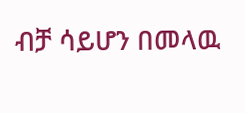ብቻ ሳይሆን በመላዉ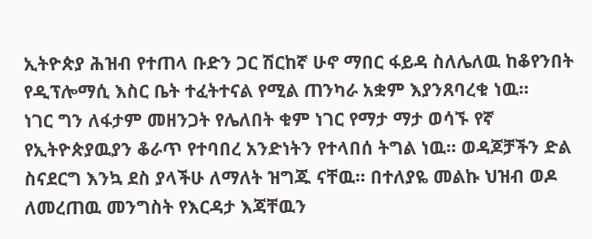ኢትዮጵያ ሕዝብ የተጠላ ቡድን ጋር ሽርከኛ ሁኖ ማበር ፋይዳ ስለሌለዉ ከቆየንበት የዲፕሎማሲ እስር ቤት ተፈትተናል የሚል ጠንካራ አቋም እያንጸባረቁ ነዉ።
ነገር ግን ለፋታም መዘንጋት የሌለበት ቁም ነገር የማታ ማታ ወሳኙ የኛ የኢትዮጵያዉያን ቆራጥ የተባበረ አንድነትን የተላበሰ ትግል ነዉ። ወዳጆቻችን ድል ስናደርግ እንኳ ደስ ያላችሁ ለማለት ዝግጁ ናቸዉ። በተለያዬ መልኩ ህዝብ ወዶ ለመረጠዉ መንግስት የእርዳታ እጃቸዉን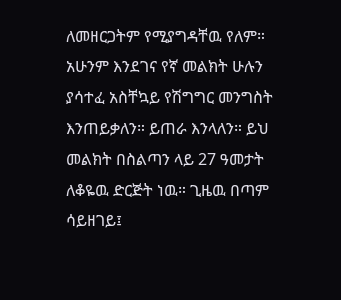ለመዘርጋትም የሚያግዳቸዉ የለም።
አሁንም እንደገና የኛ መልክት ሁሉን ያሳተፈ አስቸኳይ የሽግግር መንግስት እንጠይቃለን። ይጠራ እንላለን። ይህ መልክት በስልጣን ላይ 27 ዓመታት ለቆዬዉ ድርጅት ነዉ። ጊዜዉ በጣም ሳይዘገይ፤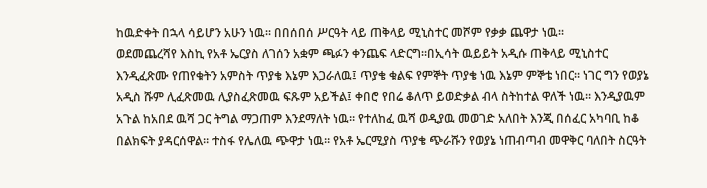ከዉድቀት በኋላ ሳይሆን አሁን ነዉ። በበሰበሰ ሥርዓት ላይ ጠቅላይ ሚኒስተር መሾም የቃቃ ጨዋታ ነዉ።
ወደመጨረሻየ እስኪ የአቶ ኤርያስ ለገሰን አቋም ጫፉን ቀንጨፍ ላድርግ።በኢሳት ዉይይት አዲሱ ጠቅላይ ሚኒስተር እንዲፈጽሙ የጠየቁትን አምስት ጥያቄ እኔም እጋራለዉ፤ ጥያቄ ቁልፍ የምኞት ጥያቄ ነዉ እኔም ምኞቴ ነበር። ነገር ግን የወያኔ አዲስ ሹም ሊፈጽመዉ ሊያስፈጽመዉ ፍጹም አይችል፤ ቀበሮ የበሬ ቆለጥ ይወድቃል ብላ ስትከተል ዋለች ነዉ። እንዲያዉም አጉል ከአበደ ዉሻ ጋር ትግል ማጋጠም እንደማለት ነዉ። የተለከፈ ዉሻ ወዲያዉ መወገድ አለበት እንጂ በሰፈር አካባቢ ከቆ በልክፍት ያዳርሰዋል። ተስፋ የሌለዉ ጭዋታ ነዉ። የአቶ ኤርሚያስ ጥያቄ ጭራሹን የወያኔ ነጠብጣብ መዋቅር ባለበት ስርዓት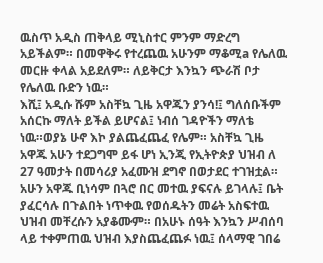ዉስጥ አዲስ ጠቅላይ ሚኒስተር ምንም ማድረግ አይችልም። በመዋቅሩ የተረጨዉ አሁንም ማቆሚa የሌለዉ መርዙ ቀላል አይደለም። ለይቅርታ እንኳን ጭራሽ ቦታ የሌለዉ ቡድን ነዉ።
እሺ፤ አዲሱ ሹም አስቸኳ ጊዜ አዋጁን ያንሳ!፤ ግለሰቡችም አሰርኩ ማለት ይችል ይሆናል፤ ነብሰ ገዳዮችን ማለቴ ነዉ።ወያኔ ሁኖ እኮ ያልጨፈጨፈ የሌም። አስቸኳ ጊዜ አዋጁ አሁን ተደጋግሞ ይፋ ሆነ ኢንጂ የኢትዮጵያ ህዝብ ለ 27 ዓመታት በመሳሪያ አፈሙዝ ደግኖ በወታደር ተገዝቷል። አሁን አዋጁ ቢነሳም በጓሮ በር መተዉ ያፍናሉ ይገላሉ፤ ቤት ያፈርሳሉ በጉልበት ነጥቀዉ የወሰዱትን መሬት አስፍተዉ ህዝብ መቸረሱን አያቆሙም። በአሁኑ ሰዓት እንኳን ሥብሰባ ላይ ተቀምጠዉ ህዝብ እያስጨፈጨፉ ነዉ፤ ሰላማዊ ገበሬ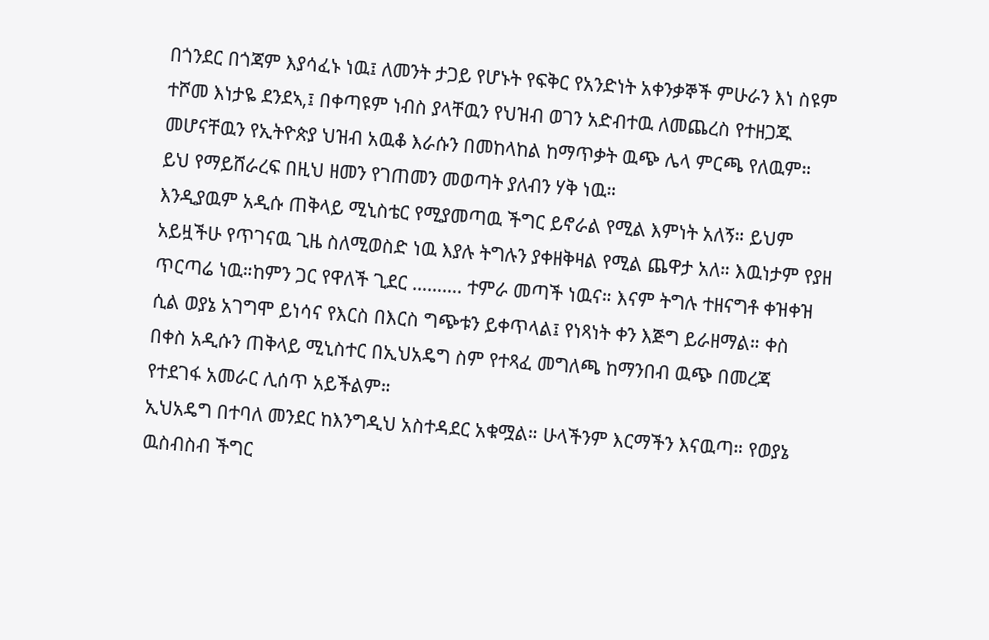በጎንደር በጎጃም እያሳፈኑ ነዉ፤ ለመንት ታጋይ የሆኑት የፍቅር የአንድነት አቀንቃኞች ምሁራን እነ ስዩም ተሾመ እነታዬ ደንደኣ,፤ በቀጣዩም ነብስ ያላቸዉን የህዝብ ወገን አድብተዉ ለመጨረስ የተዘጋጁ መሆናቸዉን የኢትዮጵያ ህዝብ አዉቆ እራሱን በመከላከል ከማጥቃት ዉጭ ሌላ ምርጫ የለዉም። ይህ የማይሸራረፍ በዚህ ዘመን የገጠመን መወጣት ያለብን ሃቅ ነዉ።
እንዲያዉም አዲሱ ጠቅላይ ሚኒስቴር የሚያመጣዉ ችግር ይኖራል የሚል እምነት አለኝ። ይህም አይዟችሁ የጥገናዉ ጊዜ ስለሚወስድ ነዉ እያሉ ትግሉን ያቀዘቅዛል የሚል ጨዋታ አለ። እዉነታም የያዘ ጥርጣሬ ነዉ።ከምን ጋር የዋለች ጊደር ………. ተምራ መጣች ነዉና። እናም ትግሉ ተዘናግቶ ቀዝቀዝ ሲል ወያኔ አገግሞ ይነሳና የእርስ በእርስ ግጭቱን ይቀጥላል፤ የነጻነት ቀን እጅግ ይራዘማል። ቀስ በቀስ አዲሱን ጠቅላይ ሚኒስተር በኢህአዴግ ስም የተጻፈ መግለጫ ከማንበብ ዉጭ በመረጃ የተደገፋ አመራር ሊሰጥ አይችልም።
ኢህአዴግ በተባለ መንደር ከእንግዲህ አስተዳደር አቁሟል። ሁላችንም እርማችን እናዉጣ። የወያኔ ዉስብስብ ችግር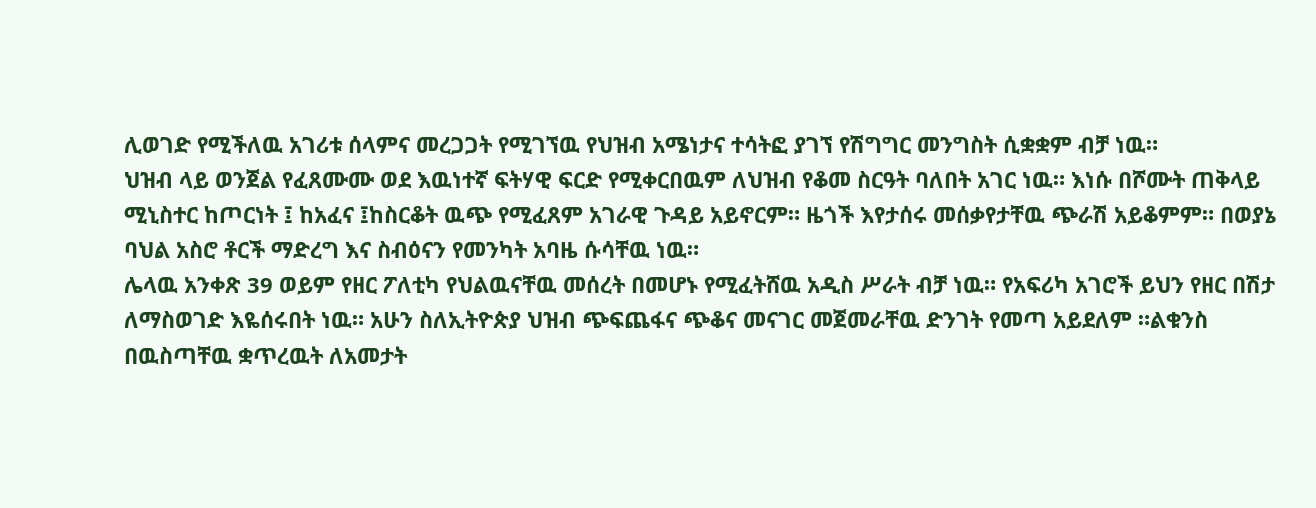ሊወገድ የሚችለዉ አገሪቱ ሰላምና መረጋጋት የሚገኘዉ የህዝብ አሜነታና ተሳትፎ ያገኘ የሽግግር መንግስት ሲቋቋም ብቻ ነዉ።
ህዝብ ላይ ወንጀል የፈጸሙሙ ወደ እዉነተኛ ፍትሃዊ ፍርድ የሚቀርበዉም ለህዝብ የቆመ ስርዓት ባለበት አገር ነዉ። እነሱ በሾሙት ጠቅላይ ሚኒስተር ከጦርነት ፤ ከአፈና ፤ከስርቆት ዉጭ የሚፈጸም አገራዊ ጉዳይ አይኖርም። ዜጎች እየታሰሩ መሰቃየታቸዉ ጭራሽ አይቆምም። በወያኔ ባህል አስሮ ቶርች ማድረግ እና ስብዕናን የመንካት አባዜ ሱሳቸዉ ነዉ።
ሌላዉ አንቀጽ 39 ወይም የዘር ፖለቲካ የህልዉናቸዉ መሰረት በመሆኑ የሚፈትሸዉ አዲስ ሥራት ብቻ ነዉ። የአፍሪካ አገሮች ይህን የዘር በሽታ ለማስወገድ እዬሰሩበት ነዉ። አሁን ስለኢትዮጵያ ህዝብ ጭፍጨፋና ጭቆና መናገር መጀመራቸዉ ድንገት የመጣ አይደለም ።ልቁንስ በዉስጣቸዉ ቋጥረዉት ለአመታት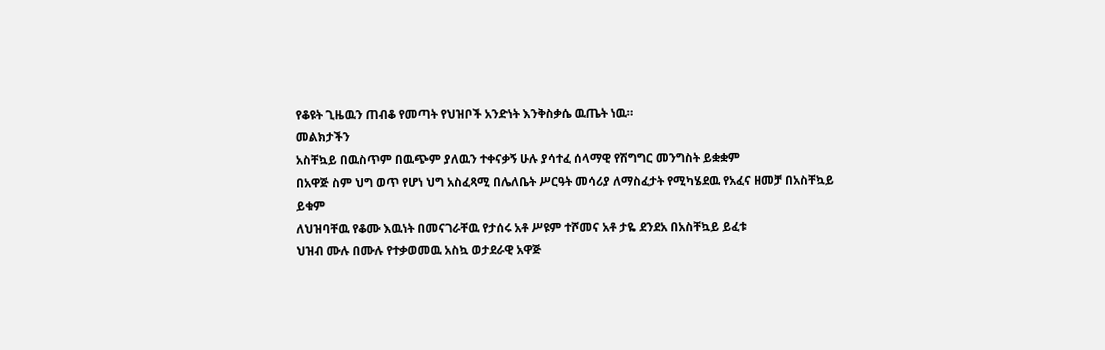የቆዩት ጊዜዉን ጠብቆ የመጣት የህዝቦች አንድነት እንቅስቃሴ ዉጤት ነዉ።
መልክታችን
አስቸኳይ በዉስጥም በዉጭም ያለዉን ተቀናቃኝ ሁሉ ያሳተፈ ሰላማዊ የሽግግር መንግስት ይቋቋም
በአዋጅ ስም ህግ ወጥ የሆነ ህግ አስፈጻሚ በሌለቤት ሥርዓት መሳሪያ ለማስፈታት የሚካሄደዉ የአፈና ዘመቻ በአስቸኳይ ይቁም
ለህዝባቸዉ የቆሙ እዉነት በመናገራቸዉ የታሰሩ አቶ ሥዩም ተሾመና አቶ ታዬ ደንደአ በአስቸኳይ ይፈቱ
ህዝብ ሙሉ በሙሉ የተቃወመዉ አስኳ ወታደራዊ አዋጅ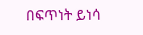በፍጥነት ይነሳ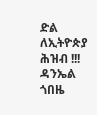ድል ለኢትዮጵያ ሕዝብ !!!
ዳንኤል ጎበዜ